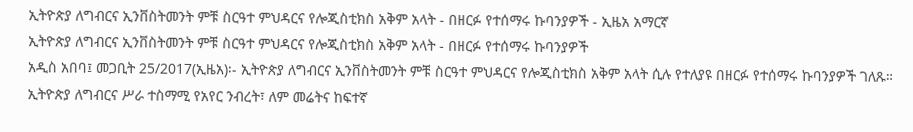ኢትዮጵያ ለግብርና ኢንቨስትመንት ምቹ ስርዓተ ምህዳርና የሎጂስቲክስ አቅም አላት - በዘርፉ የተሰማሩ ኩባንያዎች - ኢዜአ አማርኛ
ኢትዮጵያ ለግብርና ኢንቨስትመንት ምቹ ስርዓተ ምህዳርና የሎጂስቲክስ አቅም አላት - በዘርፉ የተሰማሩ ኩባንያዎች
አዲስ አበባ፤ መጋቢት 25/2017(ኢዜአ)፡- ኢትዮጵያ ለግብርና ኢንቨስትመንት ምቹ ስርዓተ ምህዳርና የሎጂስቲክስ አቅም አላት ሲሉ የተለያዩ በዘርፉ የተሰማሩ ኩባንያዎች ገለጹ።
ኢትዮጵያ ለግብርና ሥራ ተስማሚ የአየር ንብረት፣ ለም መሬትና ከፍተኛ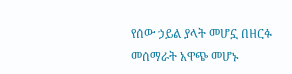የሰው ኃይል ያላት መሆኗ በዘርፉ መሰማራት አዋጭ መሆኑ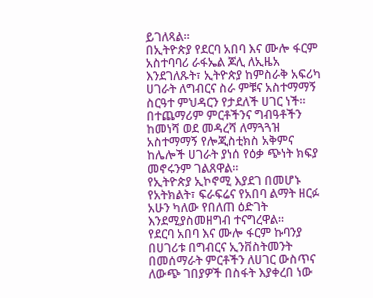ይገለጻል።
በኢትዮጵያ የደርባ አበባ እና ሙሎ ፋርም አስተባባሪ ራፋኤል ጆሊ ለኢዜአ እንደገለጹት፣ ኢትዮጵያ ከምስራቅ አፍሪካ ሀገራት ለግብርና ስራ ምቹና አስተማማኝ ስርዓተ ምህዳርን የታደለች ሀገር ነች።
በተጨማሪም ምርቶችንና ግብዓቶችን ከመነሻ ወደ መዳረሻ ለማጓጓዝ አስተማማኝ የሎጂስቲክስ አቅምና ከሌሎች ሀገራት ያነሰ የዕቃ ጭነት ክፍያ መኖሩንም ገልጸዋል።
የኢትዮጵያ ኢኮኖሚ እያደገ በመሆኑ የአትክልት፣ ፍራፍሬና የአበባ ልማት ዘርፉ አሁን ካለው የበለጠ ዕድገት እንደሚያስመዘግብ ተናግረዋል።
የደርባ አበባ እና ሙሎ ፋርም ኩባንያ በሀገሪቱ በግብርና ኢንቨስትመንት በመሰማራት ምርቶችን ለሀገር ውስጥና ለውጭ ገበያዎች በስፋት እያቀረበ ነው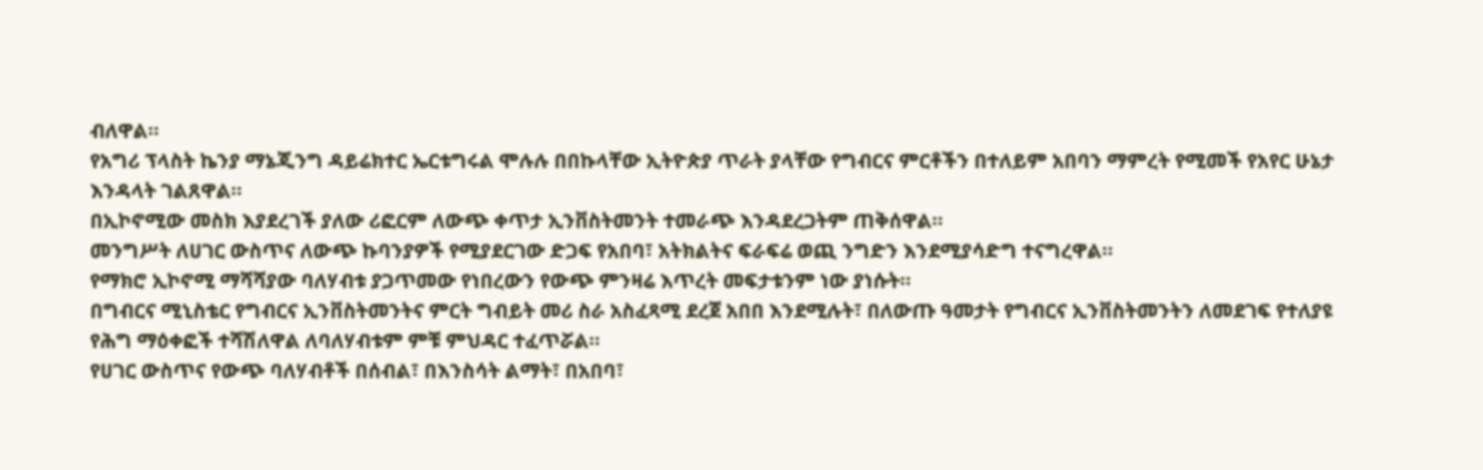ብለዋል።
የአግሪ ፕላስት ኬንያ ማኔጂንግ ዳይሬክተር ኤርቱግሩል ሞሉሉ በበኩላቸው ኢትዮጵያ ጥራት ያላቸው የግብርና ምርቶችን በተለይም አበባን ማምረት የሚመች የአየር ሁኔታ እንዳላት ገልጸዋል።
በኢኮኖሚው መስክ እያደረገች ያለው ሪፎርም ለውጭ ቀጥታ ኢንቨስትመንት ተመራጭ እንዳደረጋትም ጠቅሰዋል።
መንግሥት ለሀገር ውስጥና ለውጭ ኩባንያዎች የሚያደርገው ድጋፍ የአበባ፣ አትክልትና ፍራፍሬ ወጪ ንግድን እንደሚያሳድግ ተናግረዋል።
የማክሮ ኢኮኖሚ ማሻሻያው ባለሃብቱ ያጋጥመው የነበረውን የውጭ ምንዛሬ እጥረት መፍታቱንም ነው ያነሱት።
በግብርና ሚኒስቴር የግብርና ኢንቨስትመንትና ምርት ግብይት መሪ ስራ አስፈጻሚ ደረጀ አበበ እንደሚሉት፣ በለውጡ ዓመታት የግብርና ኢንቨስትመንትን ለመደገፍ የተለያዩ የሕግ ማዕቀፎች ተሻሽለዋል ለባለሃብቱም ምቹ ምህዳር ተፈጥሯል።
የሀገር ውስጥና የውጭ ባለሃብቶች በሰብል፣ በእንስሳት ልማት፣ በአበባ፣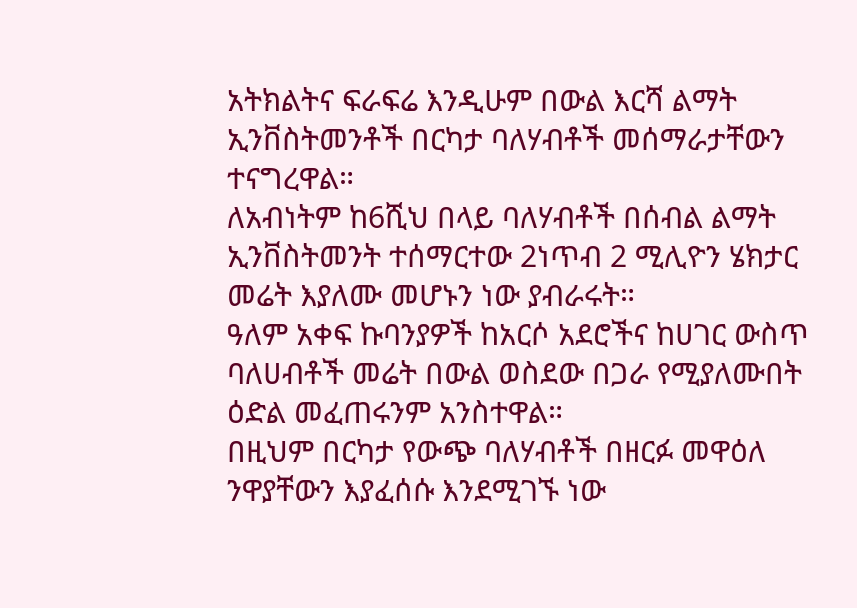አትክልትና ፍራፍሬ እንዲሁም በውል እርሻ ልማት ኢንቨስትመንቶች በርካታ ባለሃብቶች መሰማራታቸውን ተናግረዋል።
ለአብነትም ከ6ሺህ በላይ ባለሃብቶች በሰብል ልማት ኢንቨስትመንት ተሰማርተው 2ነጥብ 2 ሚሊዮን ሄክታር መሬት እያለሙ መሆኑን ነው ያብራሩት።
ዓለም አቀፍ ኩባንያዎች ከአርሶ አደሮችና ከሀገር ውስጥ ባለሀብቶች መሬት በውል ወስደው በጋራ የሚያለሙበት ዕድል መፈጠሩንም አንስተዋል።
በዚህም በርካታ የውጭ ባለሃብቶች በዘርፉ መዋዕለ ንዋያቸውን እያፈሰሱ እንደሚገኙ ነው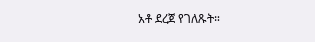አቶ ደረጀ የገለጹት።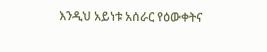እንዲህ አይነቱ አሰራር የዕውቀትና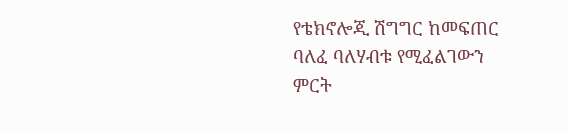የቴክኖሎጂ ሽግግር ከመፍጠር ባለፈ ባለሃብቱ የሚፈልገውን ምርት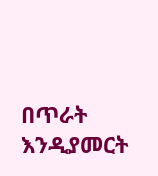በጥራት እንዲያመርት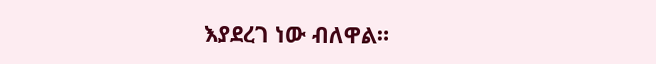እያደረገ ነው ብለዋል።